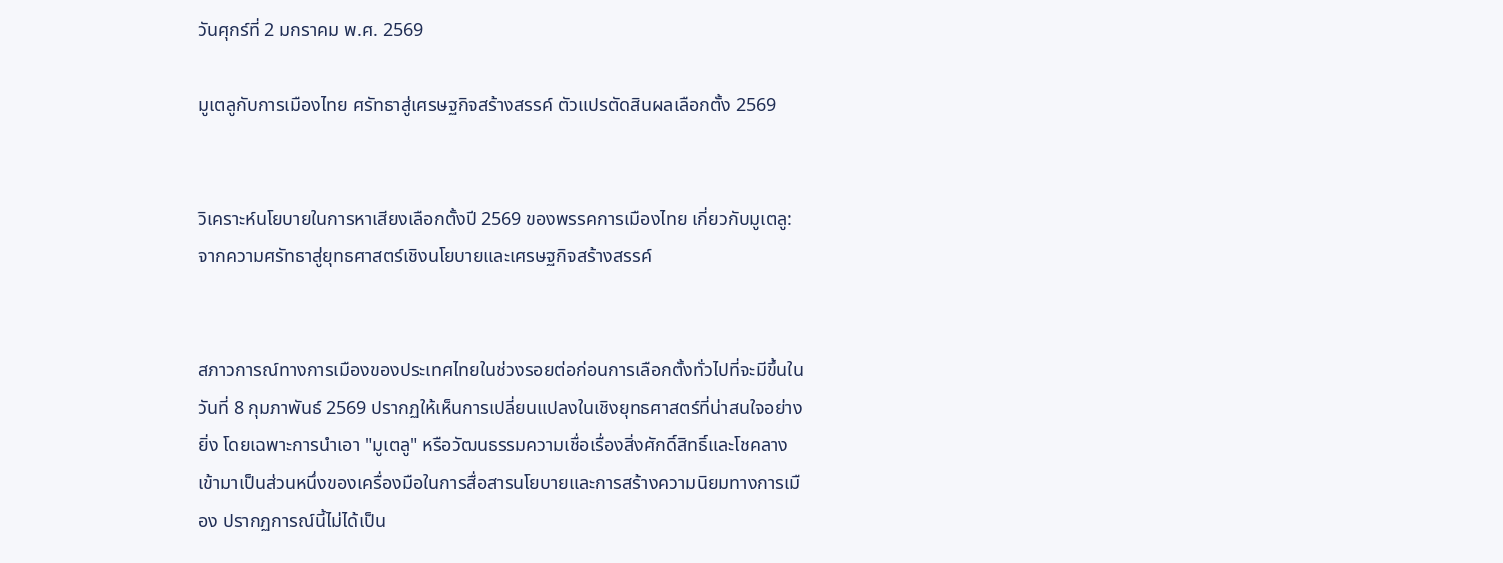วันศุกร์ที่ 2 มกราคม พ.ศ. 2569

มูเตลูกับการเมืองไทย ศรัทธาสู่เศรษฐกิจสร้างสรรค์ ตัวแปรตัดสินผลเลือกตั้ง 2569


วิเคราะห์นโยบายในการหาเสียงเลือกตั้งปี 2569 ของพรรคการเมืองไทย เกี่ยวกับมูเตลู: จากความศรัทธาสู่ยุทธศาสตร์เชิงนโยบายและเศรษฐกิจสร้างสรรค์


สภาวการณ์ทางการเมืองของประเทศไทยในช่วงรอยต่อก่อนการเลือกตั้งทั่วไปที่จะมีขึ้นในวันที่ 8 กุมภาพันธ์ 2569 ปรากฏให้เห็นการเปลี่ยนแปลงในเชิงยุทธศาสตร์ที่น่าสนใจอย่างยิ่ง โดยเฉพาะการนำเอา "มูเตลู" หรือวัฒนธรรมความเชื่อเรื่องสิ่งศักดิ์สิทธิ์และโชคลาง เข้ามาเป็นส่วนหนึ่งของเครื่องมือในการสื่อสารนโยบายและการสร้างความนิยมทางการเมือง ปรากฏการณ์นี้ไม่ได้เป็น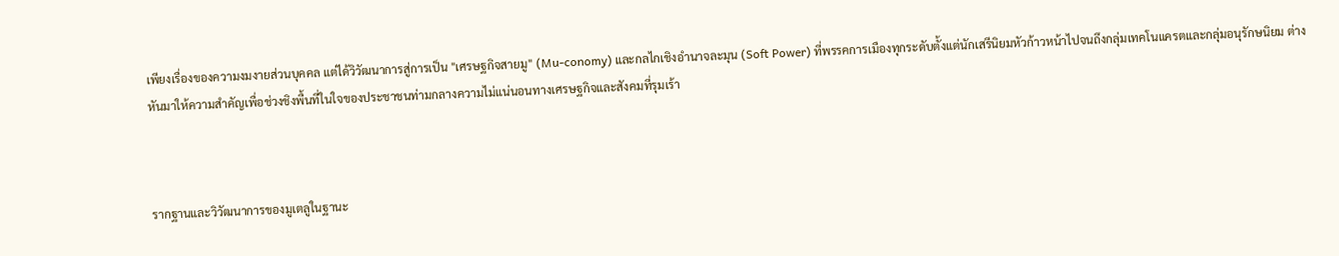เพียงเรื่องของความงมงายส่วนบุคคล แต่ได้วิวัฒนาการสู่การเป็น "เศรษฐกิจสายมู" (Mu-conomy) และกลไกเชิงอำนาจละมุน (Soft Power) ที่พรรคการเมืองทุกระดับตั้งแต่นักเสรีนิยมหัวก้าวหน้าไปจนถึงกลุ่มเทคโนแครตและกลุ่มอนุรักษนิยม ต่างหันมาให้ความสำคัญเพื่อช่วงชิงพื้นที่ในใจของประชาชนท่ามกลางความไม่แน่นอนทางเศรษฐกิจและสังคมที่รุมเร้า



รากฐานและวิวัฒนาการของมูเตลูในฐานะ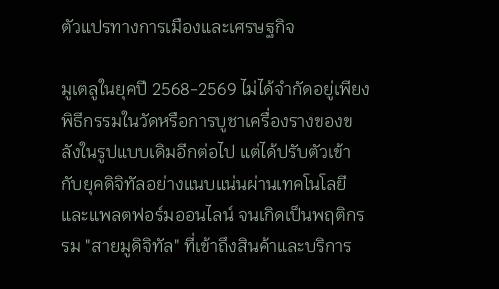ตัวแปรทางการเมืองและเศรษฐกิจ

มูเตลูในยุคปี 2568-2569 ไม่ได้จำกัดอยู่เพียงพิธีกรรมในวัดหรือการบูชาเครื่องรางของขลังในรูปแบบเดิมอีกต่อไป แต่ได้ปรับตัวเข้ากับยุคดิจิทัลอย่างแนบแน่นผ่านเทคโนโลยีและแพลตฟอร์มออนไลน์ จนเกิดเป็นพฤติกรรม "สายมูดิจิทัล" ที่เข้าถึงสินค้าและบริการ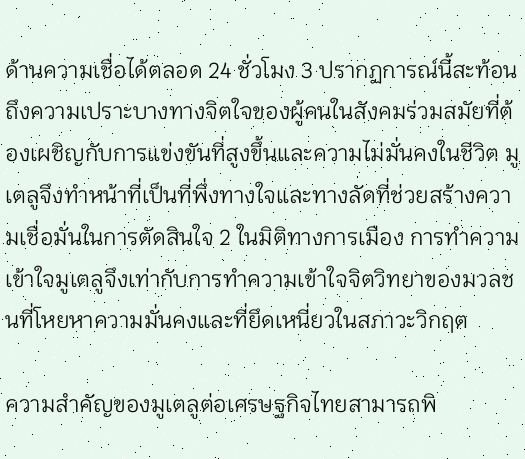ด้านความเชื่อได้ตลอด 24 ชั่วโมง 3 ปรากฏการณ์นี้สะท้อนถึงความเปราะบางทางจิตใจของผู้คนในสังคมร่วมสมัยที่ต้องเผชิญกับการแข่งขันที่สูงขึ้นและความไม่มั่นคงในชีวิต มูเตลูจึงทำหน้าที่เป็นที่พึ่งทางใจและทางลัดที่ช่วยสร้างความเชื่อมั่นในการตัดสินใจ 2 ในมิติทางการเมือง การทำความเข้าใจมูเตลูจึงเท่ากับการทำความเข้าใจจิตวิทยาของมวลชนที่โหยหาความมั่นคงและที่ยึดเหนี่ยวในสภาวะวิกฤต

ความสำคัญของมูเตลูต่อเศรษฐกิจไทยสามารถพิ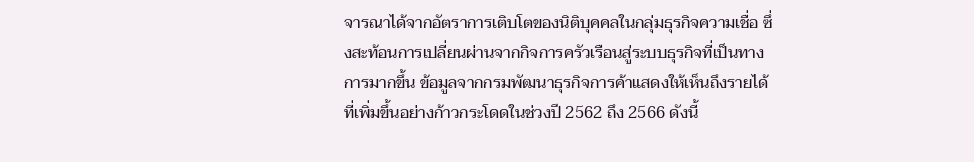จารณาได้จากอัตราการเติบโตของนิติบุคคลในกลุ่มธุรกิจความเชื่อ ซึ่งสะท้อนการเปลี่ยนผ่านจากกิจการครัวเรือนสู่ระบบธุรกิจที่เป็นทางการมากขึ้น ข้อมูลจากกรมพัฒนาธุรกิจการค้าแสดงให้เห็นถึงรายได้ที่เพิ่มขึ้นอย่างก้าวกระโดดในช่วงปี 2562 ถึง 2566 ดังนี้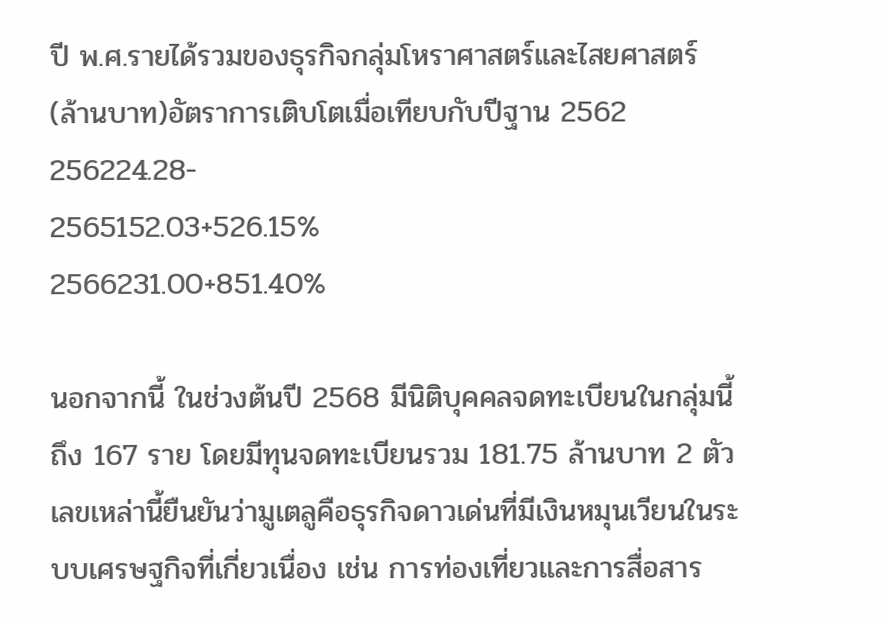ปี พ.ศ.รายได้รวมของธุรกิจกลุ่มโหราศาสตร์และไสยศาสตร์ (ล้านบาท)อัตราการเติบโตเมื่อเทียบกับปีฐาน 2562
256224.28-
2565152.03+526.15%
2566231.00+851.40%

นอกจากนี้ ในช่วงต้นปี 2568 มีนิติบุคคลจดทะเบียนในกลุ่มนี้ถึง 167 ราย โดยมีทุนจดทะเบียนรวม 181.75 ล้านบาท 2 ตัวเลขเหล่านี้ยืนยันว่ามูเตลูคือธุรกิจดาวเด่นที่มีเงินหมุนเวียนในระบบเศรษฐกิจที่เกี่ยวเนื่อง เช่น การท่องเที่ยวและการสื่อสาร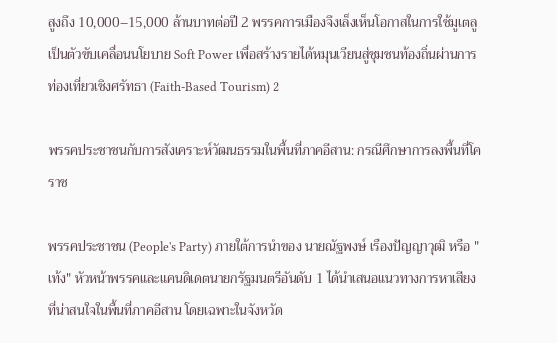สูงถึง 10,000–15,000 ล้านบาทต่อปี 2 พรรคการเมืองจึงเล็งเห็นโอกาสในการใช้มูเตลูเป็นตัวขับเคลื่อนนโยบาย Soft Power เพื่อสร้างรายได้หมุนเวียนสู่ชุมชนท้องถิ่นผ่านการท่องเที่ยวเชิงศรัทธา (Faith-Based Tourism) 2

พรรคประชาชนกับการสังเคราะห์วัฒนธรรมในพื้นที่ภาคอีสาน: กรณีศึกษาการลงพื้นที่โคราช

พรรคประชาชน (People's Party) ภายใต้การนำของ นายณัฐพงษ์ เรืองปัญญาวุฒิ หรือ "เท้ง" หัวหน้าพรรคและแคนดิเดตนายกรัฐมนตรีอันดับ 1 ได้นำเสนอแนวทางการหาเสียงที่น่าสนใจในพื้นที่ภาคอีสาน โดยเฉพาะในจังหวัด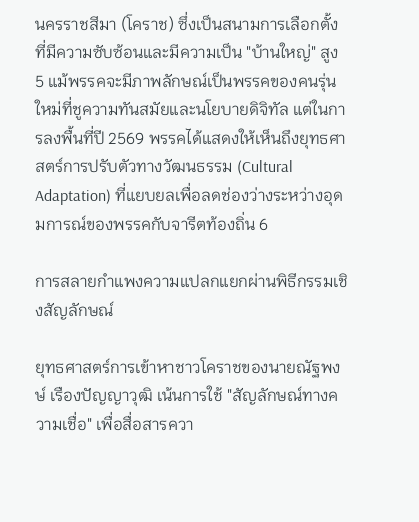นครราชสีมา (โคราช) ซึ่งเป็นสนามการเลือกตั้งที่มีความซับซ้อนและมีความเป็น "บ้านใหญ่" สูง 5 แม้พรรคจะมีภาพลักษณ์เป็นพรรคของคนรุ่นใหม่ที่ชูความทันสมัยและนโยบายดิจิทัล แต่ในการลงพื้นที่ปี 2569 พรรคได้แสดงให้เห็นถึงยุทธศาสตร์การปรับตัวทางวัฒนธรรม (Cultural Adaptation) ที่แยบยลเพื่อลดช่องว่างระหว่างอุดมการณ์ของพรรคกับจารีตท้องถิ่น 6

การสลายกำแพงความแปลกแยกผ่านพิธีกรรมเชิงสัญลักษณ์

ยุทธศาสตร์การเข้าหาชาวโคราชของนายณัฐพงษ์ เรืองปัญญาวุฒิ เน้นการใช้ "สัญลักษณ์ทางความเชื่อ" เพื่อสื่อสารควา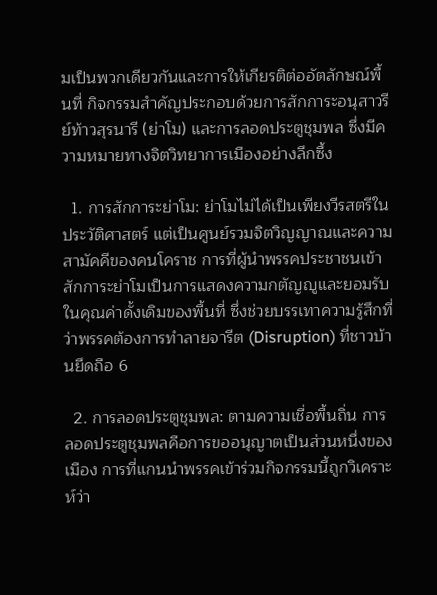มเป็นพวกเดียวกันและการให้เกียรติต่ออัตลักษณ์พื้นที่ กิจกรรมสำคัญประกอบด้วยการสักการะอนุสาวรีย์ท้าวสุรนารี (ย่าโม) และการลอดประตูชุมพล ซึ่งมีความหมายทางจิตวิทยาการเมืองอย่างลึกซึ้ง

  1. การสักการะย่าโม: ย่าโมไม่ได้เป็นเพียงวีรสตรีในประวัติศาสตร์ แต่เป็นศูนย์รวมจิตวิญญาณและความสามัคคีของคนโคราช การที่ผู้นำพรรคประชาชนเข้าสักการะย่าโมเป็นการแสดงความกตัญญูและยอมรับในคุณค่าดั้งเดิมของพื้นที่ ซึ่งช่วยบรรเทาความรู้สึกที่ว่าพรรคต้องการทำลายจารีต (Disruption) ที่ชาวบ้านยึดถือ 6

  2. การลอดประตูชุมพล: ตามความเชื่อพื้นถิ่น การลอดประตูชุมพลคือการขออนุญาตเป็นส่วนหนึ่งของเมือง การที่แกนนำพรรคเข้าร่วมกิจกรรมนี้ถูกวิเคราะห์ว่า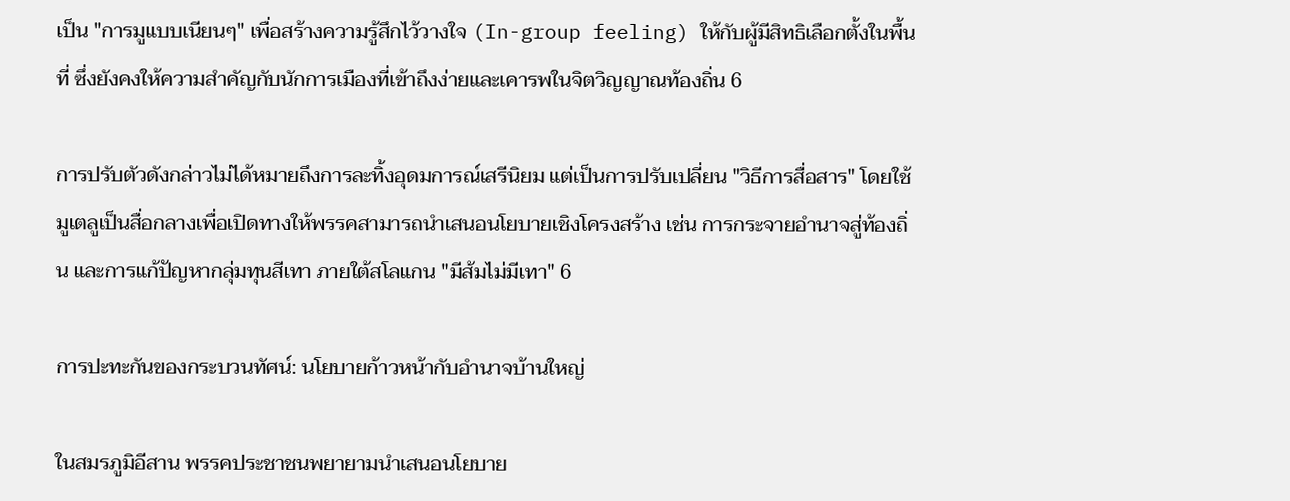เป็น "การมูแบบเนียนๆ" เพื่อสร้างความรู้สึกไว้วางใจ (In-group feeling) ให้กับผู้มีสิทธิเลือกตั้งในพื้นที่ ซึ่งยังคงให้ความสำคัญกับนักการเมืองที่เข้าถึงง่ายและเคารพในจิตวิญญาณท้องถิ่น 6

การปรับตัวดังกล่าวไม่ได้หมายถึงการละทิ้งอุดมการณ์เสรีนิยม แต่เป็นการปรับเปลี่ยน "วิธีการสื่อสาร" โดยใช้มูเตลูเป็นสื่อกลางเพื่อเปิดทางให้พรรคสามารถนำเสนอนโยบายเชิงโครงสร้าง เช่น การกระจายอำนาจสู่ท้องถิ่น และการแก้ปัญหากลุ่มทุนสีเทา ภายใต้สโลแกน "มีส้มไม่มีเทา" 6

การปะทะกันของกระบวนทัศน์: นโยบายก้าวหน้ากับอำนาจบ้านใหญ่

ในสมรภูมิอีสาน พรรคประชาชนพยายามนำเสนอนโยบาย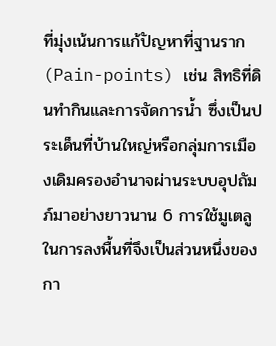ที่มุ่งเน้นการแก้ปัญหาที่ฐานราก (Pain-points) เช่น สิทธิที่ดินทำกินและการจัดการน้ำ ซึ่งเป็นประเด็นที่บ้านใหญ่หรือกลุ่มการเมืองเดิมครองอำนาจผ่านระบบอุปถัมภ์มาอย่างยาวนาน 6 การใช้มูเตลูในการลงพื้นที่จึงเป็นส่วนหนึ่งของกา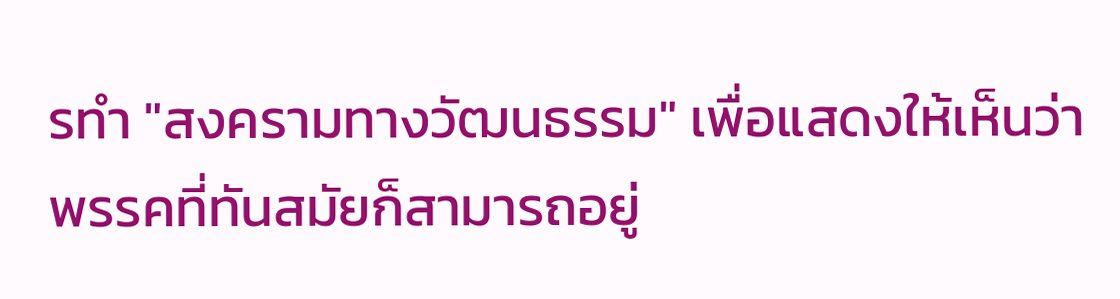รทำ "สงครามทางวัฒนธรรม" เพื่อแสดงให้เห็นว่า พรรคที่ทันสมัยก็สามารถอยู่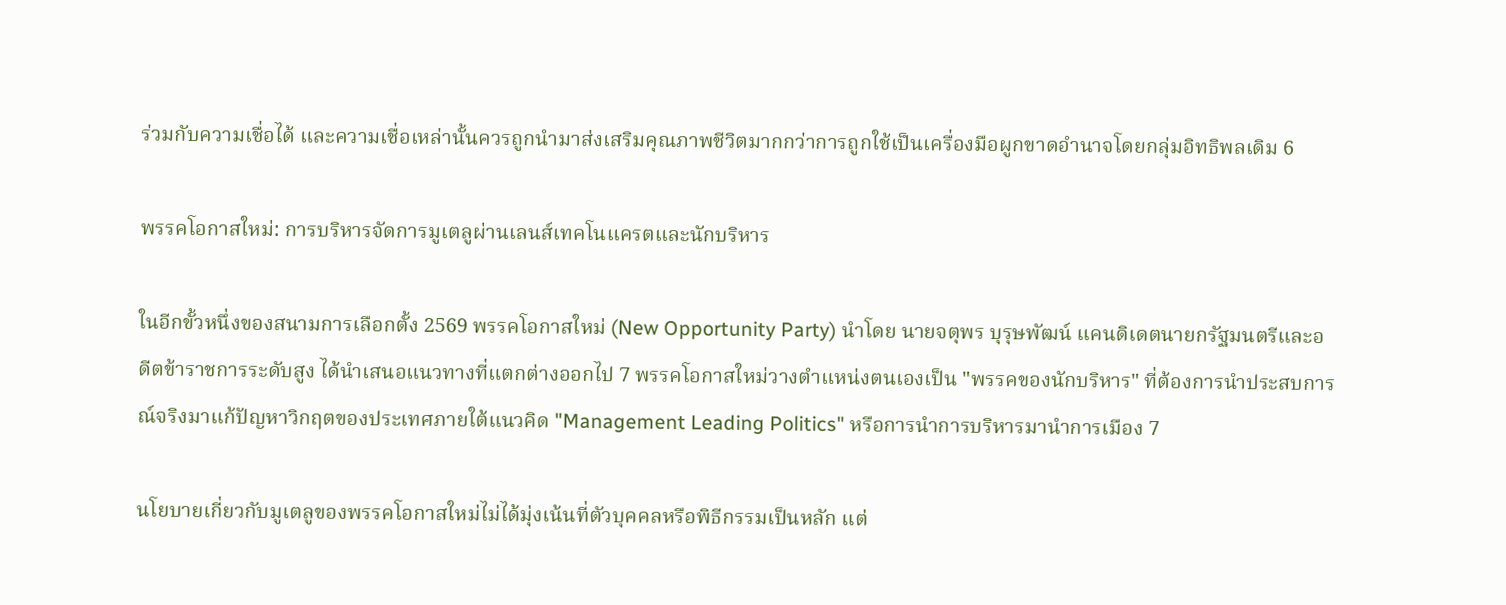ร่วมกับความเชื่อได้ และความเชื่อเหล่านั้นควรถูกนำมาส่งเสริมคุณภาพชีวิตมากกว่าการถูกใช้เป็นเครื่องมือผูกขาดอำนาจโดยกลุ่มอิทธิพลเดิม 6

พรรคโอกาสใหม่: การบริหารจัดการมูเตลูผ่านเลนส์เทคโนแครตและนักบริหาร

ในอีกขั้วหนึ่งของสนามการเลือกตั้ง 2569 พรรคโอกาสใหม่ (New Opportunity Party) นำโดย นายจตุพร บุรุษพัฒน์ แคนดิเดตนายกรัฐมนตรีและอดีตข้าราชการระดับสูง ได้นำเสนอแนวทางที่แตกต่างออกไป 7 พรรคโอกาสใหม่วางตำแหน่งตนเองเป็น "พรรคของนักบริหาร" ที่ต้องการนำประสบการณ์จริงมาแก้ปัญหาวิกฤตของประเทศภายใต้แนวคิด "Management Leading Politics" หรือการนำการบริหารมานำการเมือง 7

นโยบายเกี่ยวกับมูเตลูของพรรคโอกาสใหม่ไม่ได้มุ่งเน้นที่ตัวบุคคลหรือพิธีกรรมเป็นหลัก แต่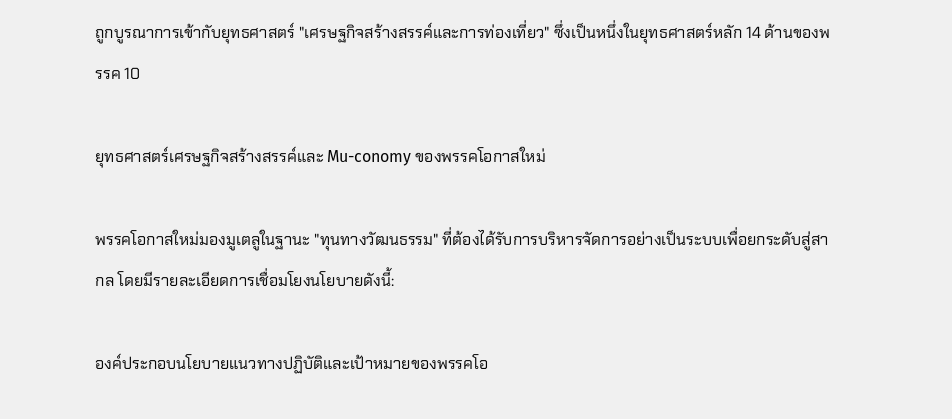ถูกบูรณาการเข้ากับยุทธศาสตร์ "เศรษฐกิจสร้างสรรค์และการท่องเที่ยว" ซึ่งเป็นหนึ่งในยุทธศาสตร์หลัก 14 ด้านของพรรค 10

ยุทธศาสตร์เศรษฐกิจสร้างสรรค์และ Mu-conomy ของพรรคโอกาสใหม่

พรรคโอกาสใหม่มองมูเตลูในฐานะ "ทุนทางวัฒนธรรม" ที่ต้องได้รับการบริหารจัดการอย่างเป็นระบบเพื่อยกระดับสู่สากล โดยมีรายละเอียดการเชื่อมโยงนโยบายดังนี้:

องค์ประกอบนโยบายแนวทางปฏิบัติและเป้าหมายของพรรคโอ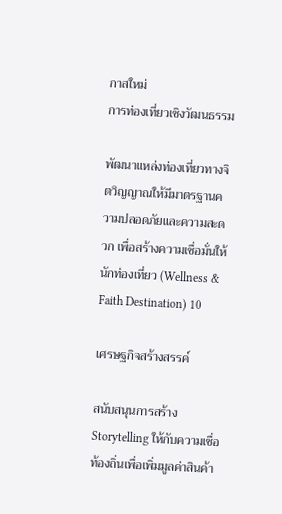กาสใหม่
การท่องเที่ยวเชิงวัฒนธรรม

พัฒนาแหล่งท่องเที่ยวทางจิตวิญญาณให้มีมาตรฐานความปลอดภัยและความสะดวก เพื่อสร้างความเชื่อมั่นให้นักท่องเที่ยว (Wellness & Faith Destination) 10

เศรษฐกิจสร้างสรรค์

สนับสนุนการสร้าง Storytelling ให้กับความเชื่อท้องถิ่นเพื่อเพิ่มมูลค่าสินค้า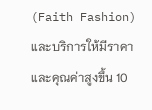(Faith Fashion) และบริการให้มีราคาและคุณค่าสูงขึ้น 10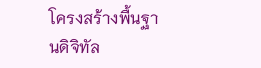โครงสร้างพื้นฐานดิจิทัล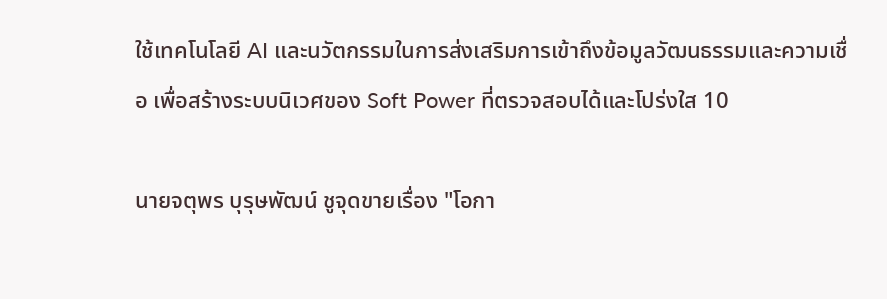ใช้เทคโนโลยี AI และนวัตกรรมในการส่งเสริมการเข้าถึงข้อมูลวัฒนธรรมและความเชื่อ เพื่อสร้างระบบนิเวศของ Soft Power ที่ตรวจสอบได้และโปร่งใส 10

นายจตุพร บุรุษพัฒน์ ชูจุดขายเรื่อง "โอกา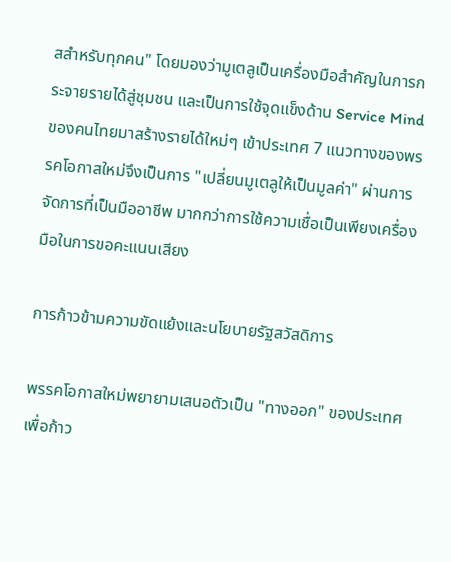สสำหรับทุกคน" โดยมองว่ามูเตลูเป็นเครื่องมือสำคัญในการกระจายรายได้สู่ชุมชน และเป็นการใช้จุดแข็งด้าน Service Mind ของคนไทยมาสร้างรายได้ใหม่ๆ เข้าประเทศ 7 แนวทางของพรรคโอกาสใหม่จึงเป็นการ "เปลี่ยนมูเตลูให้เป็นมูลค่า" ผ่านการจัดการที่เป็นมืออาชีพ มากกว่าการใช้ความเชื่อเป็นเพียงเครื่องมือในการขอคะแนนเสียง

การก้าวข้ามความขัดแย้งและนโยบายรัฐสวัสดิการ

พรรคโอกาสใหม่พยายามเสนอตัวเป็น "ทางออก" ของประเทศเพื่อก้าว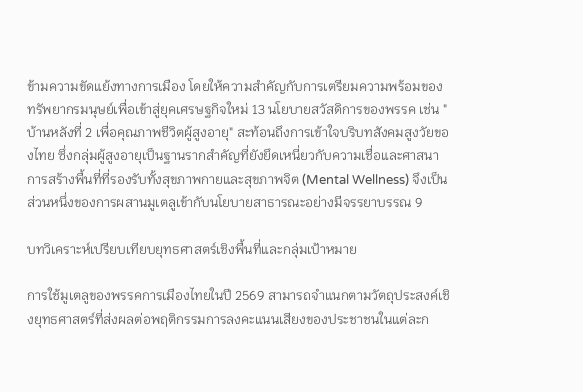ข้ามความขัดแย้งทางการเมือง โดยให้ความสำคัญกับการเตรียมความพร้อมของทรัพยากรมนุษย์เพื่อเข้าสู่ยุคเศรษฐกิจใหม่ 13 นโยบายสวัสดิการของพรรค เช่น "บ้านหลังที่ 2 เพื่อคุณภาพชีวิตผู้สูงอายุ" สะท้อนถึงการเข้าใจบริบทสังคมสูงวัยของไทย ซึ่งกลุ่มผู้สูงอายุเป็นฐานรากสำคัญที่ยังยึดเหนี่ยวกับความเชื่อและศาสนา การสร้างพื้นที่ที่รองรับทั้งสุขภาพกายและสุขภาพจิต (Mental Wellness) จึงเป็นส่วนหนึ่งของการผสานมูเตลูเข้ากับนโยบายสาธารณะอย่างมีจรรยาบรรณ 9

บทวิเคราะห์เปรียบเทียบยุทธศาสตร์เชิงพื้นที่และกลุ่มเป้าหมาย

การใช้มูเตลูของพรรคการเมืองไทยในปี 2569 สามารถจำแนกตามวัตถุประสงค์เชิงยุทธศาสตร์ที่ส่งผลต่อพฤติกรรมการลงคะแนนเสียงของประชาชนในแต่ละก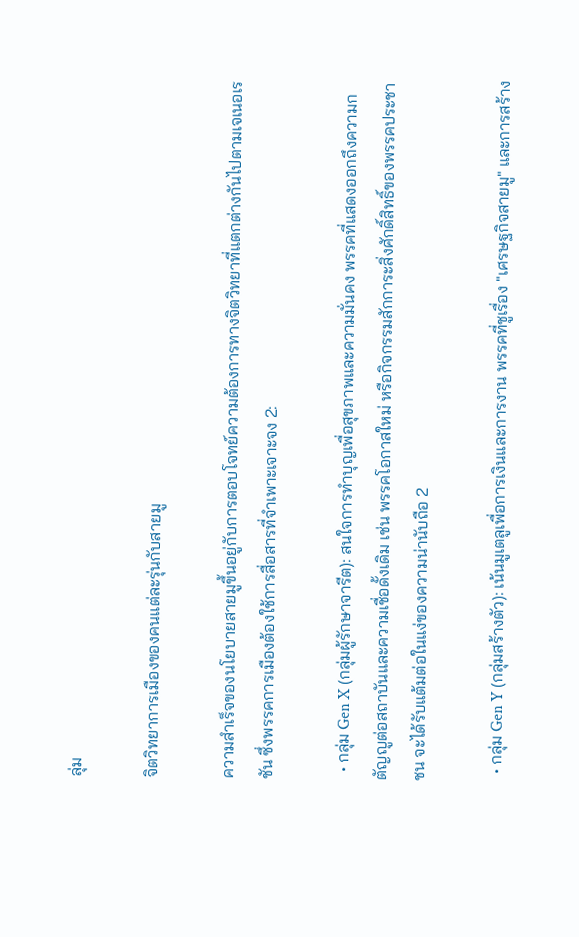ลุ่ม

จิตวิทยาการเมืองของคนแต่ละรุ่นกับสายมู

ความสำเร็จของนโยบายสายมูขึ้นอยู่กับการตอบโจทย์ความต้องการทางจิตวิทยาที่แตกต่างกันไปตามเจเนอเรชัน ซึ่งพรรคการเมืองต้องใช้การสื่อสารที่จำเพาะเจาะจง 2:

  • กลุ่ม Gen X (กลุ่มผู้รักษาจารีต): สนใจการทำบุญเพื่อสุขภาพและความมั่นคง พรรคที่แสดงออกถึงความกตัญญูต่อสถาบันและความเชื่อดั้งเดิม เช่น พรรคโอกาสใหม่ หรือกิจกรรมสักการะสิ่งศักดิ์สิทธิ์ของพรรคประชาชน จะได้รับแต้มต่อในแง่ของความน่านับถือ 2

  • กลุ่ม Gen Y (กลุ่มสร้างตัว): เน้นมูเตลูเพื่อการเงินและการงาน พรรคที่ชูเรื่อง "เศรษฐกิจสายมู" และการสร้าง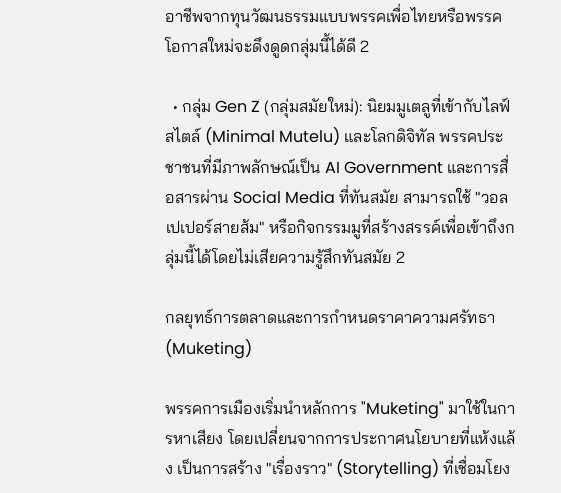อาชีพจากทุนวัฒนธรรมแบบพรรคเพื่อไทยหรือพรรคโอกาสใหม่จะดึงดูดกลุ่มนี้ได้ดี 2

  • กลุ่ม Gen Z (กลุ่มสมัยใหม่): นิยมมูเตลูที่เข้ากับไลฟ์สไตล์ (Minimal Mutelu) และโลกดิจิทัล พรรคประชาชนที่มีภาพลักษณ์เป็น AI Government และการสื่อสารผ่าน Social Media ที่ทันสมัย สามารถใช้ "วอลเปเปอร์สายส้ม" หรือกิจกรรมมูที่สร้างสรรค์เพื่อเข้าถึงกลุ่มนี้ได้โดยไม่เสียความรู้สึกทันสมัย 2

กลยุทธ์การตลาดและการกำหนดราคาความศรัทธา (Muketing)

พรรคการเมืองเริ่มนำหลักการ "Muketing" มาใช้ในการหาเสียง โดยเปลี่ยนจากการประกาศนโยบายที่แห้งแล้ง เป็นการสร้าง "เรื่องราว" (Storytelling) ที่เชื่อมโยง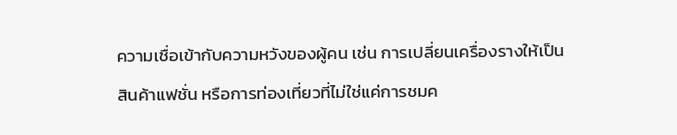ความเชื่อเข้ากับความหวังของผู้คน เช่น การเปลี่ยนเครื่องรางให้เป็นสินค้าแฟชั่น หรือการท่องเที่ยวที่ไม่ใช่แค่การชมค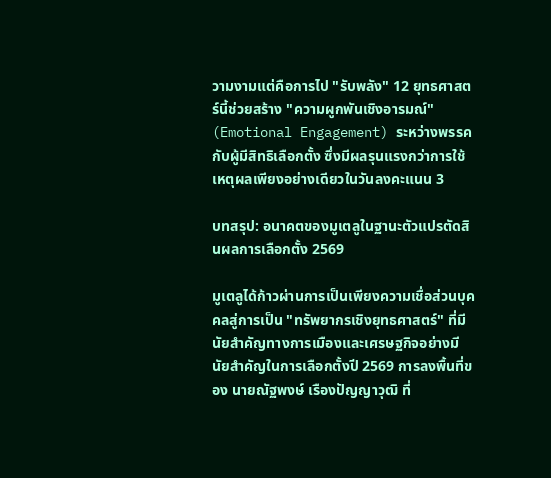วามงามแต่คือการไป "รับพลัง" 12 ยุทธศาสตร์นี้ช่วยสร้าง "ความผูกพันเชิงอารมณ์" (Emotional Engagement) ระหว่างพรรคกับผู้มีสิทธิเลือกตั้ง ซึ่งมีผลรุนแรงกว่าการใช้เหตุผลเพียงอย่างเดียวในวันลงคะแนน 3

บทสรุป: อนาคตของมูเตลูในฐานะตัวแปรตัดสินผลการเลือกตั้ง 2569

มูเตลูได้ก้าวผ่านการเป็นเพียงความเชื่อส่วนบุคคลสู่การเป็น "ทรัพยากรเชิงยุทธศาสตร์" ที่มีนัยสำคัญทางการเมืองและเศรษฐกิจอย่างมีนัยสำคัญในการเลือกตั้งปี 2569 การลงพื้นที่ของ นายณัฐพงษ์ เรืองปัญญาวุฒิ ที่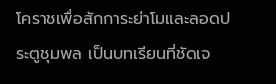โคราชเพื่อสักการะย่าโมและลอดประตูชุมพล เป็นบทเรียนที่ชัดเจ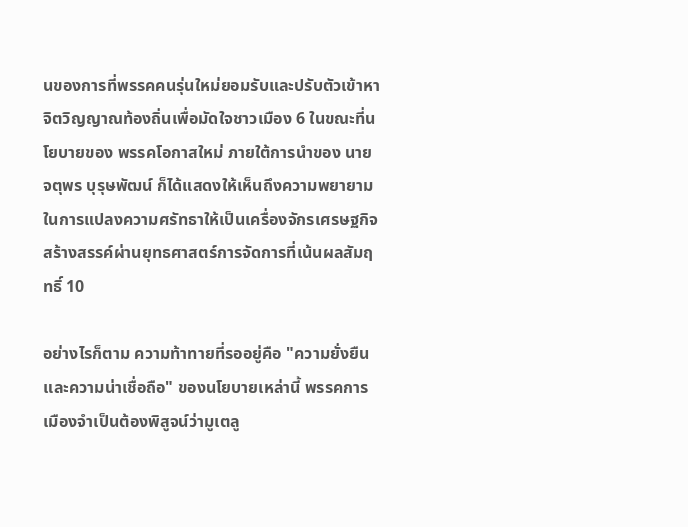นของการที่พรรคคนรุ่นใหม่ยอมรับและปรับตัวเข้าหาจิตวิญญาณท้องถิ่นเพื่อมัดใจชาวเมือง 6 ในขณะที่นโยบายของ พรรคโอกาสใหม่ ภายใต้การนำของ นายจตุพร บุรุษพัฒน์ ก็ได้แสดงให้เห็นถึงความพยายามในการแปลงความศรัทธาให้เป็นเครื่องจักรเศรษฐกิจสร้างสรรค์ผ่านยุทธศาสตร์การจัดการที่เน้นผลสัมฤทธิ์ 10

อย่างไรก็ตาม ความท้าทายที่รออยู่คือ "ความยั่งยืนและความน่าเชื่อถือ" ของนโยบายเหล่านี้ พรรคการเมืองจำเป็นต้องพิสูจน์ว่ามูเตลู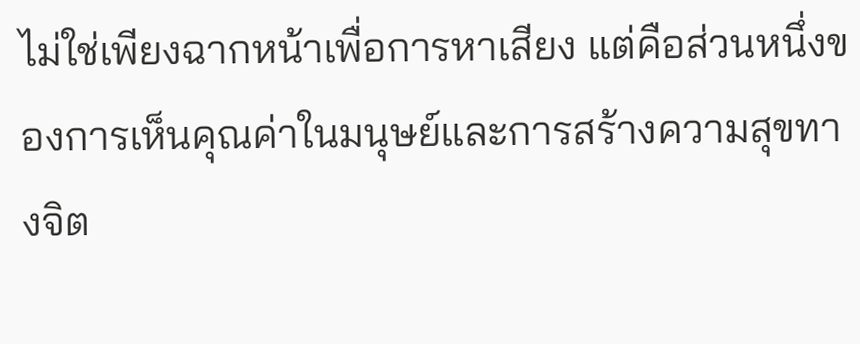ไม่ใช่เพียงฉากหน้าเพื่อการหาเสียง แต่คือส่วนหนึ่งของการเห็นคุณค่าในมนุษย์และการสร้างความสุขทางจิต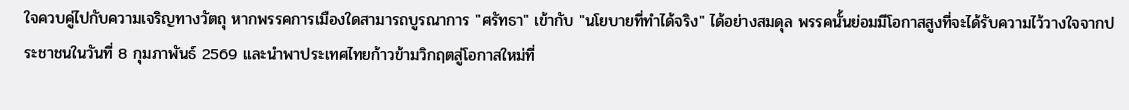ใจควบคู่ไปกับความเจริญทางวัตถุ หากพรรคการเมืองใดสามารถบูรณาการ "ศรัทธา" เข้ากับ "นโยบายที่ทำได้จริง" ได้อย่างสมดุล พรรคนั้นย่อมมีโอกาสสูงที่จะได้รับความไว้วางใจจากประชาชนในวันที่ 8 กุมภาพันธ์ 2569 และนำพาประเทศไทยก้าวข้ามวิกฤตสู่โอกาสใหม่ที่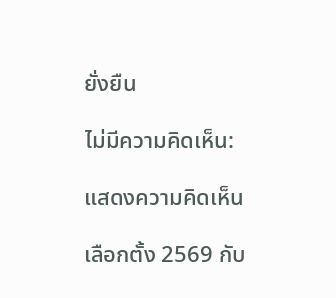ยั่งยืน

ไม่มีความคิดเห็น:

แสดงความคิดเห็น

เลือกตั้ง 2569 กับ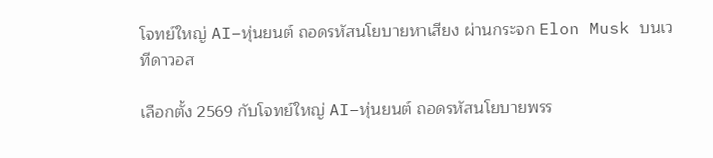โจทย์ใหญ่ AI–หุ่นยนต์ ถอดรหัสนโยบายหาเสียง ผ่านกระจก Elon Musk บนเวทีดาวอส

เลือกตั้ง 2569 กับโจทย์ใหญ่ AI–หุ่นยนต์ ถอดรหัสนโยบายพรร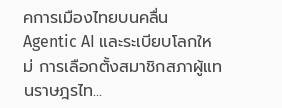คการเมืองไทยบนคลื่น Agentic AI และระเบียบโลกใหม่ การเลือกตั้งสมาชิกสภาผู้แทนราษฎรไท...